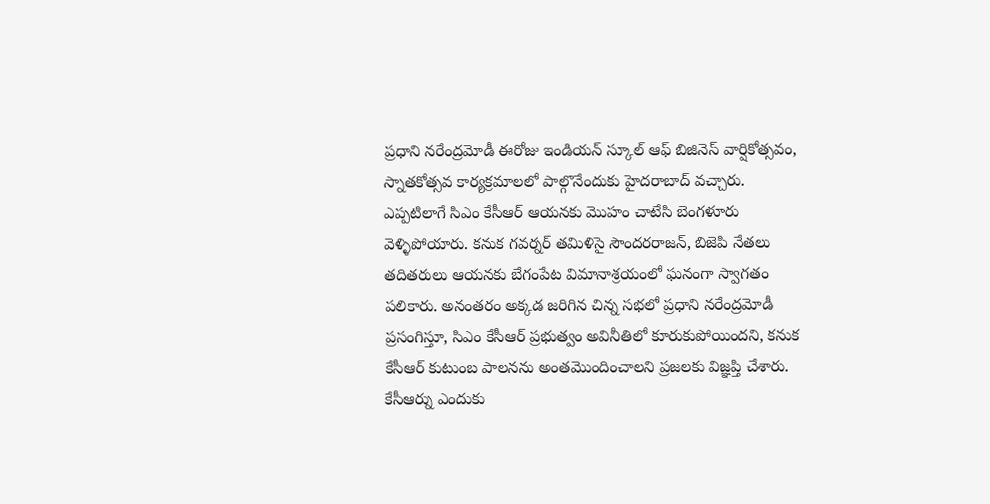ప్రధాని నరేంద్రమోడీ ఈరోజు ఇండియన్ స్కూల్ ఆఫ్ బిజినెస్ వార్షికోత్సవం, స్నాతకోత్సవ కార్యక్రమాలలో పాల్గొనేందుకు హైదరాబాద్ వచ్చారు. ఎప్పటిలాగే సిఎం కేసీఆర్ ఆయనకు మొహం చాటేసి బెంగళూరు వెళ్ళిపోయారు. కనుక గవర్నర్ తమిళిసై సౌందరరాజన్, బిజెపి నేతలు తదితరులు ఆయనకు బేగంపేట విమానాశ్రయంలో ఘనంగా స్వాగతం పలికారు. అనంతరం అక్కడ జరిగిన చిన్న సభలో ప్రధాని నరేంద్రమోడీ ప్రసంగిస్తూ, సిఎం కేసీఆర్ ప్రభుత్వం అవినీతిలో కూరుకుపోయిందని, కనుక కేసీఆర్ కుటుంబ పాలనను అంతమొందించాలని ప్రజలకు విజ్ఞప్తి చేశారు.
కేసీఆర్ను ఎందుకు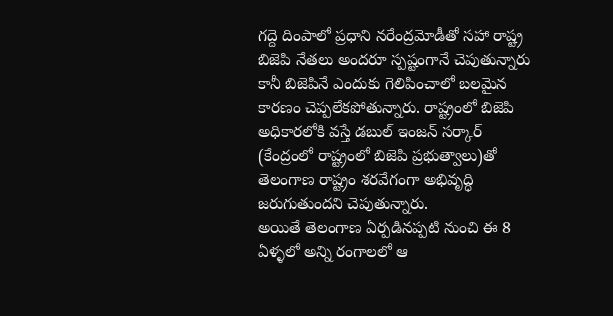గద్దె దింపాలో ప్రధాని నరేంద్రమోడీతో సహా రాష్ట్ర బిజెపి నేతలు అందరూ స్పష్టంగానే చెపుతున్నారు కానీ బిజెపినే ఎందుకు గెలిపించాలో బలమైన కారణం చెప్పలేకపోతున్నారు. రాష్ట్రంలో బిజెపి అధికారలోకి వస్తే డబుల్ ఇంజన్ సర్కార్ (కేంద్రంలో రాష్ట్రంలో బిజెపి ప్రభుత్వాలు)తో తెలంగాణ రాష్ట్రం శరవేగంగా అభివృద్ధి జరుగుతుందని చెపుతున్నారు.
అయితే తెలంగాణ ఏర్పడినప్పటి నుంచి ఈ 8 ఏళ్ళలో అన్ని రంగాలలో ఆ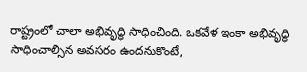రాష్ట్రంలో చాలా అభివృద్ధి సాధించింది. ఒకవేళ ఇంకా అభివృద్ధి సాధించాల్సిన అవసరం ఉందనుకొంటే,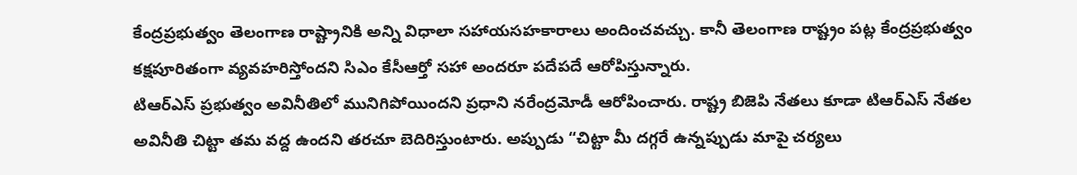కేంద్రప్రభుత్వం తెలంగాణ రాష్ట్రానికి అన్ని విధాలా సహాయసహకారాలు అందించవచ్చు. కానీ తెలంగాణ రాష్ట్రం పట్ల కేంద్రప్రభుత్వం కక్షపూరితంగా వ్యవహరిస్తోందని సిఎం కేసీఆర్తో సహా అందరూ పదేపదే ఆరోపిస్తున్నారు.
టిఆర్ఎస్ ప్రభుత్వం అవినీతిలో మునిగిపోయిందని ప్రధాని నరేంద్రమోడీ ఆరోపించారు. రాష్ట్ర బిజెపి నేతలు కూడా టిఆర్ఎస్ నేతల అవినీతి చిట్టా తమ వద్ద ఉందని తరచూ బెదిరిస్తుంటారు. అప్పుడు “చిట్టా మీ దగ్గరే ఉన్నప్పుడు మాపై చర్యలు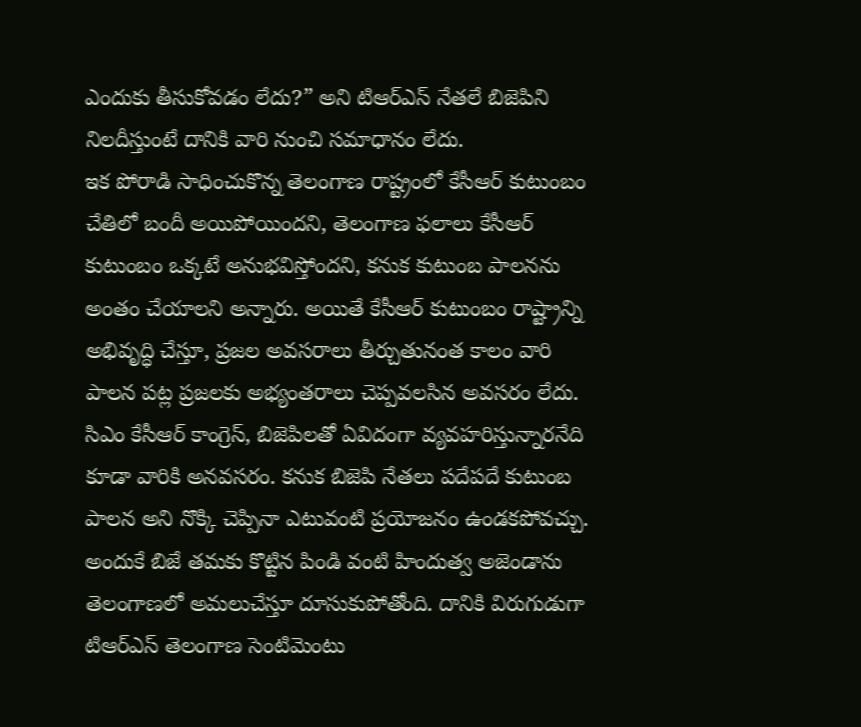ఎందుకు తీసుకోవడం లేదు?” అని టిఆర్ఎస్ నేతలే బిజెపిని నిలదీస్తుంటే దానికి వారి నుంచి సమాధానం లేదు.
ఇక పోరాడి సాధించుకొన్న తెలంగాణ రాష్ట్రంలో కేసీఆర్ కుటుంబం చేతిలో బందీ అయిపోయిందని, తెలంగాణ ఫలాలు కేసీఆర్ కుటుంబం ఒక్కటే అనుభవిస్తోందని, కనుక కుటుంబ పాలనను అంతం చేయాలని అన్నారు. అయితే కేసీఆర్ కుటుంబం రాష్ట్రాన్ని అభివృద్ధి చేస్తూ, ప్రజల అవసరాలు తీర్చుతునంత కాలం వారి పాలన పట్ల ప్రజలకు అభ్యంతరాలు చెప్పవలసిన అవసరం లేదు.
సిఎం కేసీఆర్ కాంగ్రెస్, బిజెపిలతో ఏవిదంగా వ్యవహరిస్తున్నారనేది కూడా వారికి అనవసరం. కనుక బిజెపి నేతలు పదేపదే కుటుంబ పాలన అని నొక్కి చెప్పినా ఎటువంటి ప్రయోజనం ఉండకపోవచ్చు. అందుకే బిజే తమకు కొట్టిన పిండి వంటి హిందుత్వ అజెండాను తెలంగాణలో అమలుచేస్తూ దూసుకుపోతోంది. దానికి విరుగుడుగా టిఆర్ఎస్ తెలంగాణ సెంటిమెంటు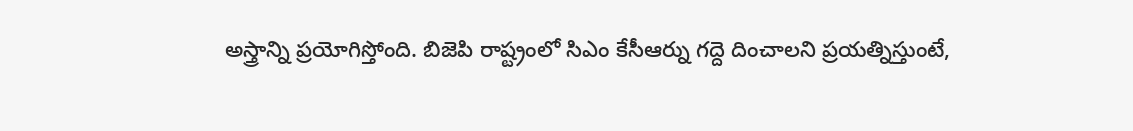అస్త్రాన్ని ప్రయోగిస్తోంది. బిజెపి రాష్ట్రంలో సిఎం కేసీఆర్ను గద్దె దించాలని ప్రయత్నిస్తుంటే,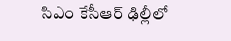సిఎం కేసీఆర్ ఢిల్లీలో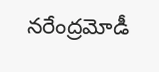నరేంద్రమోడీ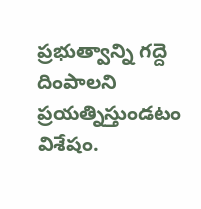ప్రభుత్వాన్ని గద్దె దింపాలని ప్రయత్నిస్తుండటం విశేషం.